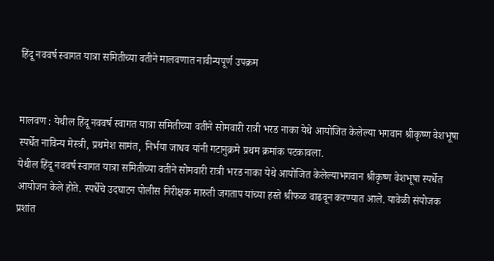हिंदू नववर्ष स्वागत यात्रा समितीच्या वतीने मालवणात नावीन्यपूर्ण उपक्रम


मालवण : येथील हिंदू नववर्ष स्वागत यात्रा समितीच्या वतीने सोमवारी रात्री भरड नाका येथे आयोजित केलेल्या भगवान श्रीकृष्ण वेशभूषा स्पर्धेत नाविन्य मेस्त्री, प्रथमेश सामंत, निर्भया जाधव यांनी गटानुक्रमे प्रथम क्रमांक पटकावला.
येथील हिंदू नववर्ष स्वागत यात्रा समितीच्या वतीने सोमवारी रात्री भरड नाका येथे आयोजित केलेल्याभगवान श्रीकृष्ण वेशभूषा स्पर्धेत आयोजन केले होते. स्पर्धेचे उदघाटन पोलीस निरीक्षक मारुती जगताप यांच्या हस्ते श्रीफळ वाढवून करण्यात आले. यावेळी संयोजक प्रशांत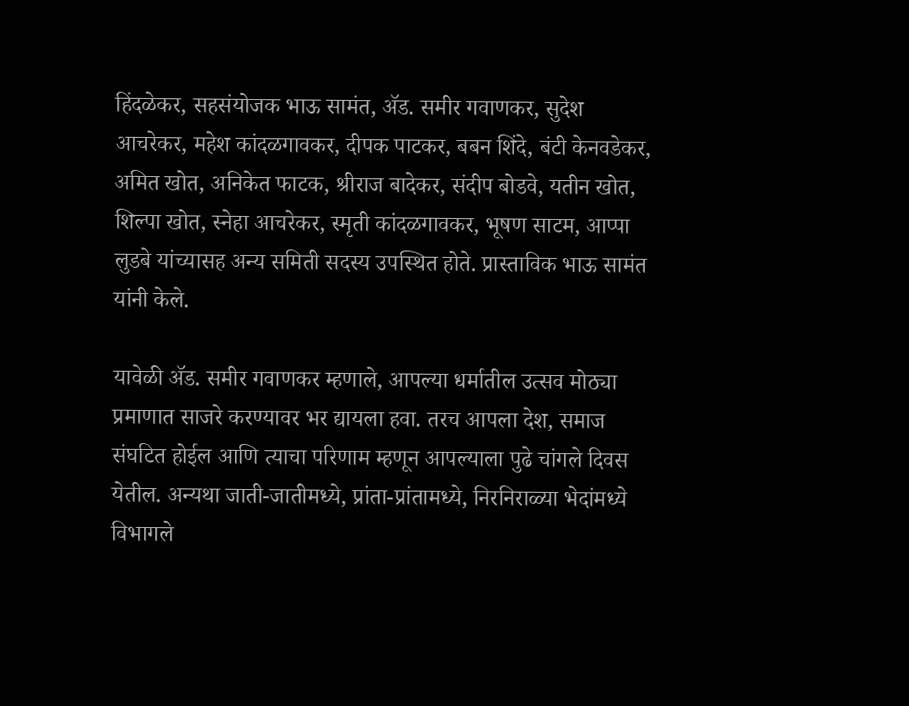हिंदळेकर, सहसंयोजक भाऊ सामंत, ॲड. समीर गवाणकर, सुदेश आचरेकर, महेश कांदळगावकर, दीपक पाटकर, बबन शिंदे, बंटी केनवडेकर, अमित खोत, अनिकेत फाटक, श्रीराज बादेकर, संदीप बोडवे, यतीन खोत, शिल्पा खोत, स्नेहा आचरेकर, स्मृती कांदळगावकर, भूषण साटम, आप्पा लुडबे यांच्यासह अन्य समिती सदस्य उपस्थित होते. प्रास्ताविक भाऊ सामंत यांनी केले.

यावेळी ॲड. समीर गवाणकर म्हणाले, आपल्या धर्मातील उत्सव मोठ्या प्रमाणात साजरे करण्यावर भर द्यायला हवा. तरच आपला देश, समाज संघटित होईल आणि त्याचा परिणाम म्हणून आपल्याला पुढे चांगले दिवस येतील. अन्यथा जाती-जातीमध्ये, प्रांता-प्रांतामध्ये, निरनिराळ्या भेदांमध्ये विभागले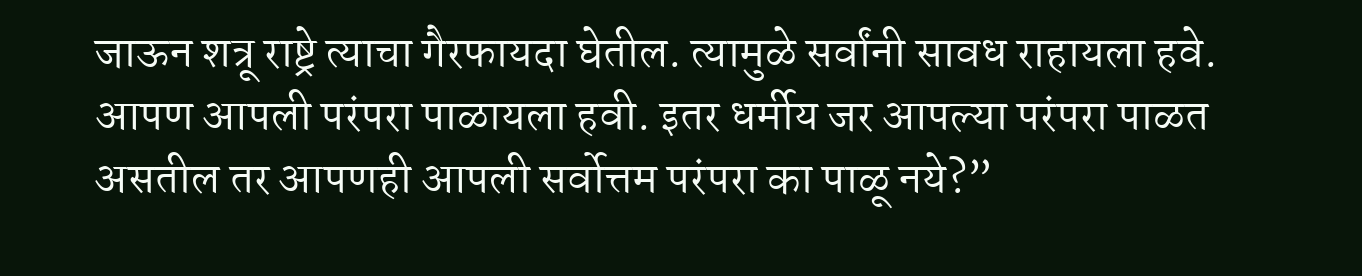जाऊन शत्रू राष्ट्रे त्याचा गैरफायदा घेतील. त्यामुळे सर्वांनी सावध राहायला हवे. आपण आपली परंपरा पाळायला हवी. इतर धर्मीय जर आपल्या परंपरा पाळत असतील तर आपणही आपली सर्वोत्तम परंपरा का पाळू नये?”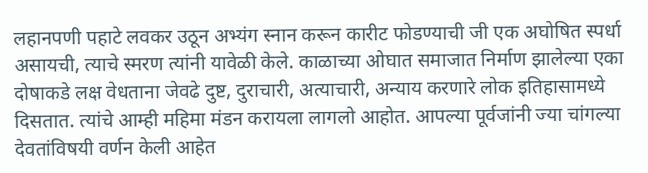लहानपणी पहाटे लवकर उठून अभ्यंग स्नान करून कारीट फोडण्याची जी एक अघोषित स्पर्धा असायची, त्याचे स्मरण त्यांनी यावेळी केले. काळाच्या ओघात समाजात निर्माण झालेल्या एका दोषाकडे लक्ष वेधताना जेवढे दुष्ट, दुराचारी, अत्याचारी, अन्याय करणारे लोक इतिहासामध्ये दिसतात. त्यांचे आम्ही महिमा मंडन करायला लागलो आहोत. आपल्या पूर्वजांनी ज्या चांगल्या देवतांविषयी वर्णन केली आहेत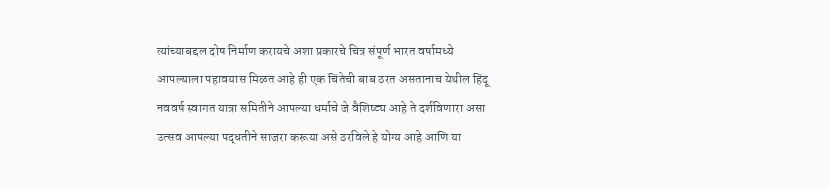त्यांच्याबद्दल दोष निर्माण करायचे अशा प्रकारचे चित्र संपूर्ण भारत वर्षामध्ये आपल्याला पहावयास मिळत आहे ही एक चिंतेची बाब ठरत असतानाच येथील हिंदू नववर्ष स्वागत यात्रा समितीने आपल्या धर्माचे जे वैशिष्ट्य आहे ते दर्शविणारा असा उत्सव आपल्या पद्धतीने साजरा करूया असे ठरविले हे योग्य आहे आणि या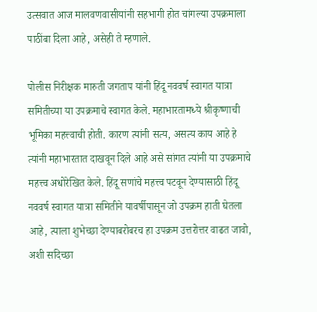उत्सवात आज मालवणवासीयांनी सहभागी होत चांगल्या उपक्रमाला पाठींबा दिला आहे, असेही ते म्हणाले.

पोलीस निरीक्षक मारुती जगताप यांनी हिंदू नववर्ष स्वागत यात्रा समितीच्या या उपक्रमाचे स्वागत केले. महाभारतामध्ये श्रीकृष्णाची भूमिका महत्त्वाची होती. कारण त्यांनी सत्य, असत्य काय आहे हे त्यांनी महाभारतात दाखवून दिले आहे असे सांगत त्यांनी या उपक्रमाचे महत्त्व अधोरेखित केले. हिंदू सणांचे महत्त्व पटवून देण्यासाठी हिंदू नववर्ष स्वागत यात्रा समितीने यावर्षीपासून जो उपक्रम हाती घेतला आहे, त्याला शुभेच्छा देण्याबरोबरच हा उपक्रम उत्तरोत्तर वाढत जावो, अशी सदिच्छा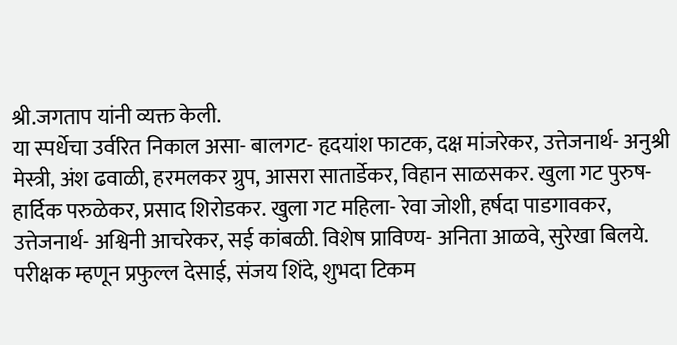श्री.जगताप यांनी व्यक्त केली.
या स्पर्धेचा उर्वरित निकाल असा- बालगट- हृदयांश फाटक, दक्ष मांजरेकर, उत्तेजनार्थ- अनुश्री मेस्त्री, अंश ढवाळी, हरमलकर ग्रुप, आसरा सातार्डेकर, विहान साळसकर. खुला गट पुरुष- हार्दिक परुळेकर, प्रसाद शिरोडकर. खुला गट महिला- रेवा जोशी, हर्षदा पाडगावकर, उत्तेजनार्थ- अश्विनी आचरेकर, सई कांबळी. विशेष प्राविण्य- अनिता आळवे, सुरेखा बिलये. परीक्षक म्हणून प्रफुल्ल देसाई, संजय शिंदे, शुभदा टिकम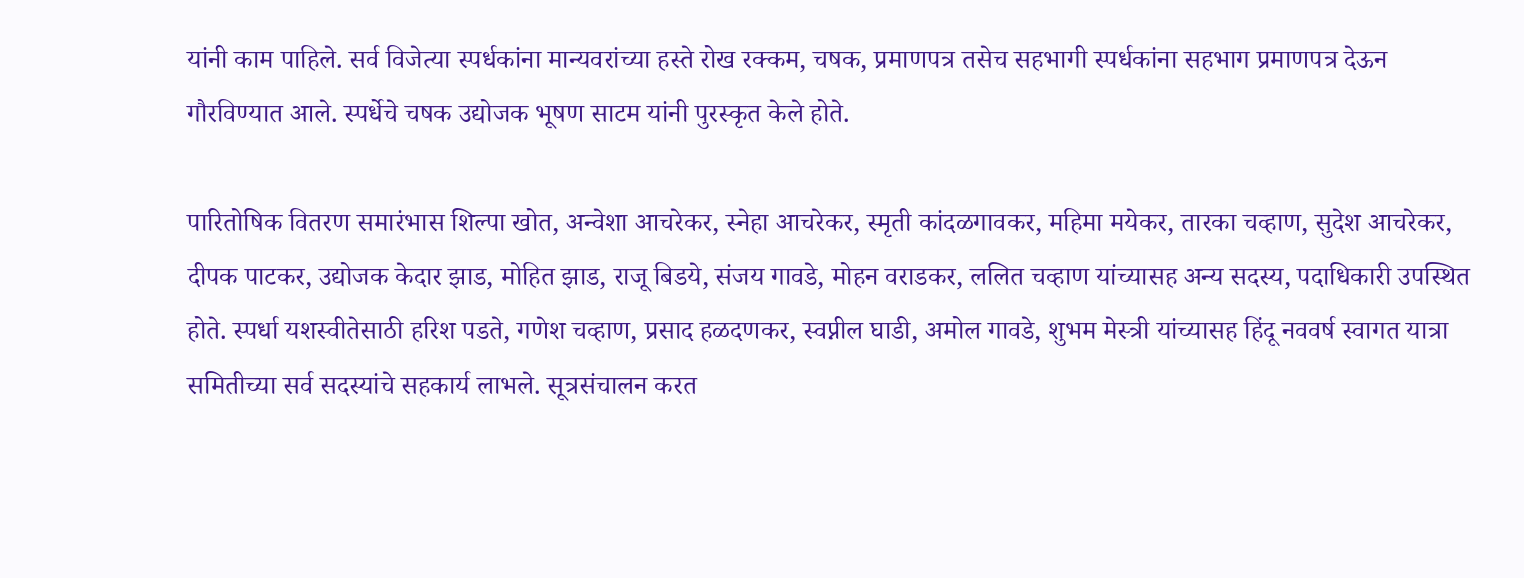यांनी काम पाहिले. सर्व विजेत्या स्पर्धकांना मान्यवरांच्या हस्ते रोख रक्कम, चषक, प्रमाणपत्र तसेच सहभागी स्पर्धकांना सहभाग प्रमाणपत्र देऊन गौरविण्यात आले. स्पर्धेचे चषक उद्योजक भूषण साटम यांनी पुरस्कृत केले होते.

पारितोषिक वितरण समारंभास शिल्पा खोत, अन्वेशा आचरेकर, स्नेहा आचरेकर, स्मृती कांदळगावकर, महिमा मयेकर, तारका चव्हाण, सुदेश आचरेकर, दीपक पाटकर, उद्योजक केदार झाड, मोहित झाड, राजू बिडये, संजय गावडे, मोहन वराडकर, ललित चव्हाण यांच्यासह अन्य सदस्य, पदाधिकारी उपस्थित होते. स्पर्धा यशस्वीतेसाठी हरिश पडते, गणेश चव्हाण, प्रसाद हळदणकर, स्वप्नील घाडी, अमोल गावडे, शुभम मेस्त्री यांच्यासह हिंदू नववर्ष स्वागत यात्रा समितीच्या सर्व सदस्यांचे सहकार्य लाभले. सूत्रसंचालन करत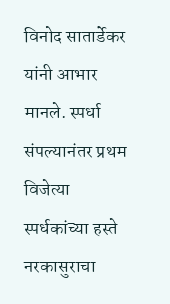विनोद सातार्डेकर यांनी आभार मानले. स्पर्धा संपल्यानंतर प्रथम विजेत्या स्पर्धकांच्या हस्ते नरकासुराचा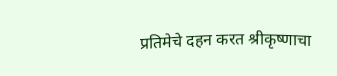प्रतिमेचे दहन करत श्रीकृष्णाचा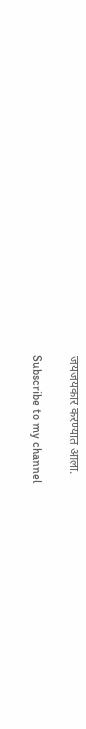जयजयकार करण्यात आला.

Subscribe to my channel